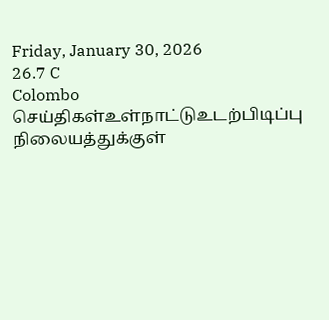Friday, January 30, 2026
26.7 C
Colombo
செய்திகள்உள்நாட்டுஉடற்பிடிப்பு நிலையத்துக்குள்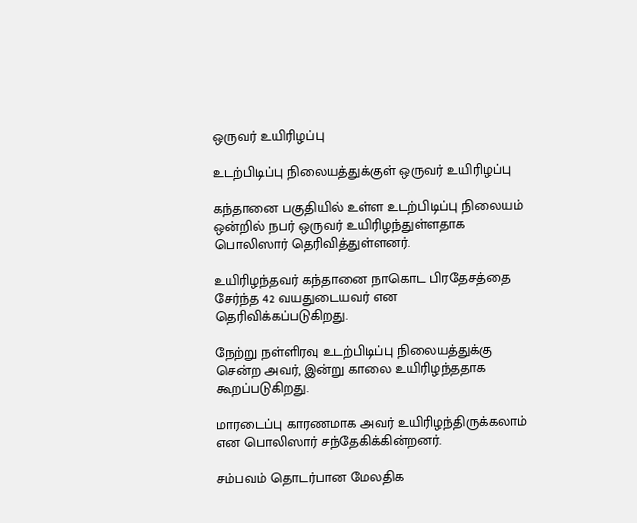ஒருவர் உயிரிழப்பு

உடற்பிடிப்பு நிலையத்துக்குள் ஒருவர் உயிரிழப்பு

கந்தானை பகுதியில் உள்ள உடற்பிடிப்பு நிலையம் ஒன்றில் நபர் ஒருவர் உயிரிழந்துள்ளதாக பொலிஸார் தெரிவித்துள்ளனர்.

உயிரிழந்தவர் கந்தானை நாகொட பிரதேசத்தை சேர்ந்த 42 வயதுடையவர் என தெரிவிக்கப்படுகிறது.

நேற்று நள்ளிரவு உடற்பிடிப்பு நிலையத்துக்கு சென்ற அவர், இன்று காலை உயிரிழந்ததாக கூறப்படுகிறது.

மாரடைப்பு காரணமாக அவர் உயிரிழந்திருக்கலாம் என பொலிஸார் சந்தேகிக்கின்றனர்.

சம்பவம் தொடர்பான மேலதிக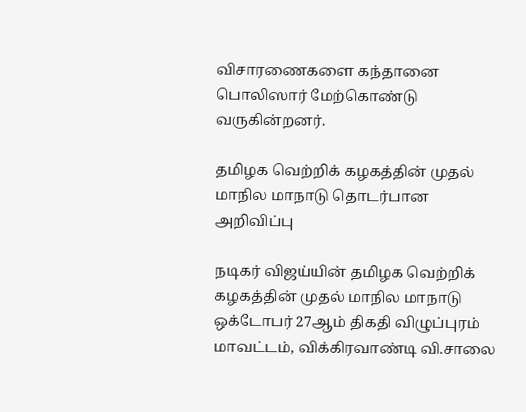விசாரணைகளை கந்தானை பொலிஸார் மேற்கொண்டு வருகின்றனர்.

தமிழக வெற்றிக் கழகத்தின் முதல் மாநில மாநாடு தொடர்பான அறிவிப்பு

நடிகர் விஜய்யின் தமிழக வெற்றிக் கழகத்தின் முதல் மாநில மாநாடு ஒக்டோபர் 27ஆம் திகதி விழுப்புரம் மாவட்டம், விக்கிரவாண்டி வி.சாலை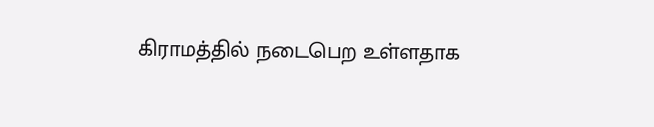கிராமத்தில் நடைபெற உள்ளதாக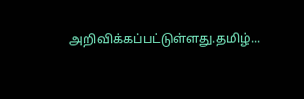அறிவிக்கப்பட்டுள்ளது.தமிழ்...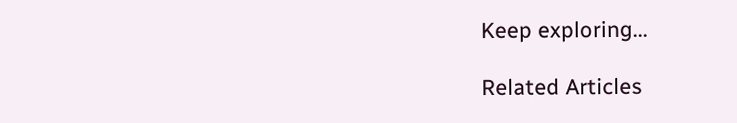Keep exploring...

Related Articles